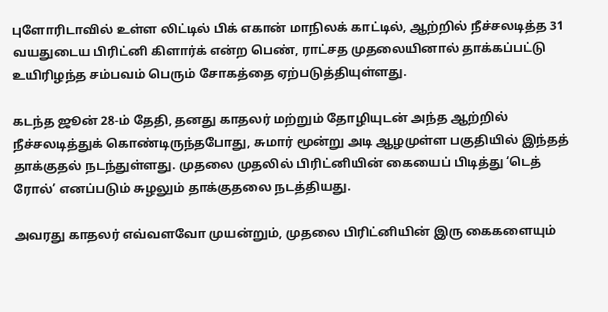புளோரிடாவில் உள்ள லிட்டில் பிக் எகான் மாநிலக் காட்டில், ஆற்றில் நீச்சலடித்த 31 வயதுடைய பிரிட்னி கிளார்க் என்ற பெண், ராட்சத முதலையினால் தாக்கப்பட்டு உயிரிழந்த சம்பவம் பெரும் சோகத்தை ஏற்படுத்தியுள்ளது.

கடந்த ஜூன் 28-ம் தேதி, தனது காதலர் மற்றும் தோழியுடன் அந்த ஆற்றில் நீச்சலடித்துக் கொண்டிருந்தபோது, சுமார் மூன்று அடி ஆழமுள்ள பகுதியில் இந்தத் தாக்குதல் நடந்துள்ளது. முதலை முதலில் பிரிட்னியின் கையைப் பிடித்து ‘டெத் ரோல்’ எனப்படும் சுழலும் தாக்குதலை நடத்தியது.

அவரது காதலர் எவ்வளவோ முயன்றும், முதலை பிரிட்னியின் இரு கைகளையும்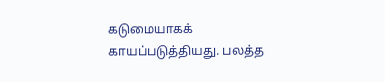கடுமையாகக் காயப்படுத்தியது. பலத்த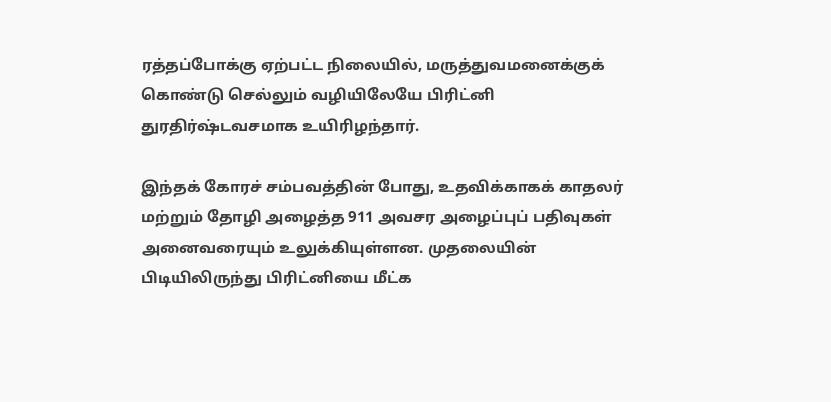ரத்தப்போக்கு ஏற்பட்ட நிலையில், மருத்துவமனைக்குக் கொண்டு செல்லும் வழியிலேயே பிரிட்னி துரதிர்ஷ்டவசமாக உயிரிழந்தார்.

இந்தக் கோரச் சம்பவத்தின் போது, உதவிக்காகக் காதலர் மற்றும் தோழி அழைத்த 911 அவசர அழைப்புப் பதிவுகள் அனைவரையும் உலுக்கியுள்ளன. முதலையின் பிடியிலிருந்து பிரிட்னியை மீட்க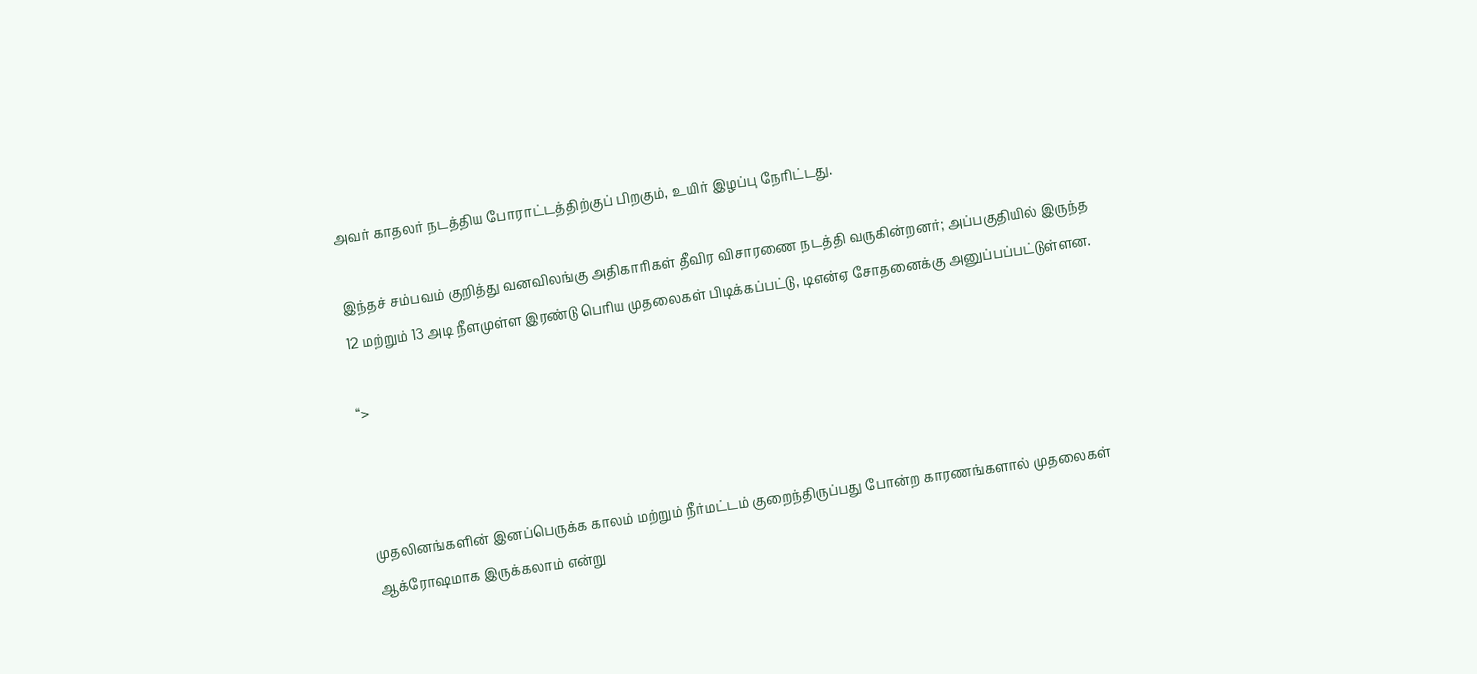அவர் காதலர் நடத்திய போராட்டத்திற்குப் பிறகும், உயிர் இழப்பு நேரிட்டது.

இந்தச் சம்பவம் குறித்து வனவிலங்கு அதிகாரிகள் தீவிர விசாரணை நடத்தி வருகின்றனர்; அப்பகுதியில் இருந்த 12 மற்றும் 13 அடி நீளமுள்ள இரண்டு பெரிய முதலைகள் பிடிக்கப்பட்டு, டிஎன்ஏ சோதனைக்கு அனுப்பப்பட்டுள்ளன.

“>



முதலினங்களின் இனப்பெருக்க காலம் மற்றும் நீர்மட்டம் குறைந்திருப்பது போன்ற காரணங்களால் முதலைகள் ஆக்ரோஷமாக இருக்கலாம் என்று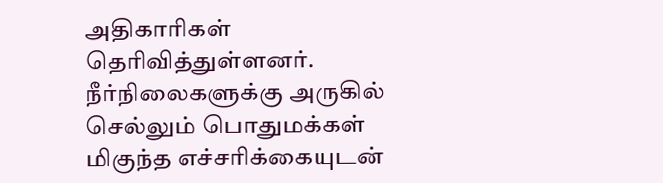அதிகாரிகள் தெரிவித்துள்ளனர். நீர்நிலைகளுக்கு அருகில் செல்லும் பொதுமக்கள் மிகுந்த எச்சரிக்கையுடன்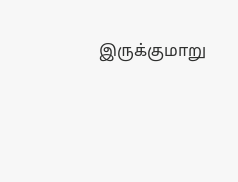இருக்குமாறு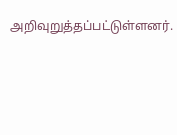அறிவுறுத்தப்பட்டுள்ளனர்.